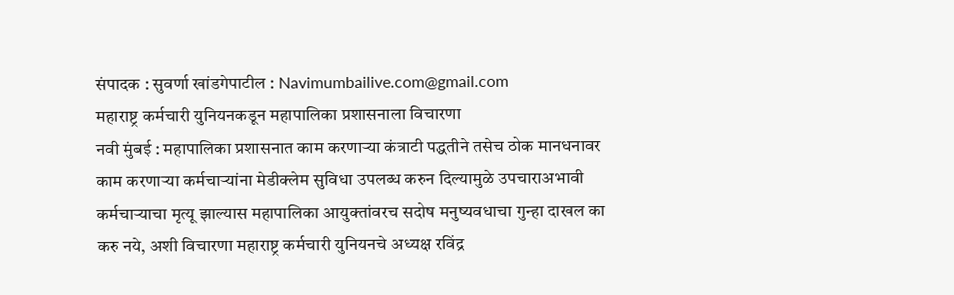संपादक : सुवर्णा खांडगेपाटील : Navimumbailive.com@gmail.com
महाराष्ट्र कर्मचारी युनियनकडून महापालिका प्रशासनाला विचारणा
नवी मुंबई : महापालिका प्रशासनात काम करणाऱ्या कंत्राटी पद्धतीने तसेच ठोक मानधनावर काम करणाऱ्या कर्मचाऱ्यांना मेडीक्लेम सुविधा उपलब्ध करुन दिल्यामुळे उपचाराअभावी कर्मचाऱ्याचा मृत्यू झाल्यास महापालिका आयुक्तांवरच सदोष मनुष्यवधाचा गुन्हा दाखल का करु नये, अशी विचारणा महाराष्ट्र कर्मचारी युनियनचे अध्यक्ष रविंद्र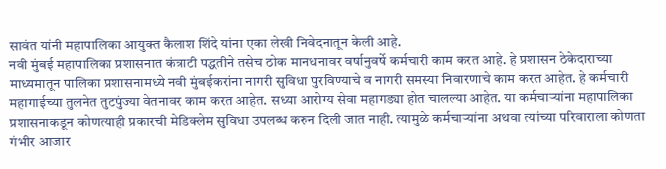सावंत यांनी महापालिका आयुक्त कैलाश शिंदे यांना एका लेखी निवेदनातून केली आहे.
नवी मुंबई महापालिका प्रशासनात कंत्राटी पद्धतीने तसेच ठोक मानधनावर वर्षानुवर्षे कर्मचारी काम करत आहे. हे प्रशासन ठेकेदाराच्या माध्यमातून पालिका प्रशासनामध्ये नवी मुंबईकरांना नागरी सुविधा पुरविण्याचे व नागरी समस्या निवारणाचे काम करत आहेत. हे कर्मचारी महागाईच्या तुलनेत तुटपुंज्या वेतनावर काम करत आहेत. सध्या आरोग्य सेवा महागड्या होत चालल्या आहेत. या कर्मचाऱ्यांना महापालिका प्रशासनाकडून कोणत्याही प्रकारची मेडिक्लेम सुविधा उपलब्ध करुन दिली जात नाही. त्यामुळे कर्मचाऱ्यांना अथवा त्यांच्या परिवाराला कोणता गंभीर आजार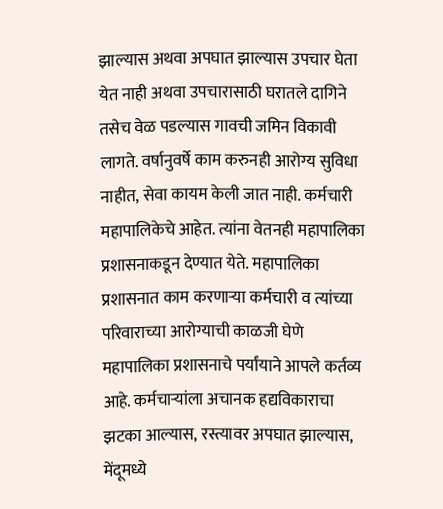झाल्यास अथवा अपघात झाल्यास उपचार घेता येत नाही अथवा उपचारासाठी घरातले दागिने तसेच वेळ पडल्यास गावची जमिन विकावी लागते. वर्षानुवर्षे काम करुनही आरोग्य सुविधा नाहीत, सेवा कायम केली जात नाही. कर्मचारी महापालिकेचे आहेत. त्यांना वेतनही महापालिका प्रशासनाकडून देण्यात येते. महापालिका प्रशासनात काम करणाऱ्या कर्मचारी व त्यांच्या परिवाराच्या आरोग्याची काळजी घेणे महापालिका प्रशासनाचे पर्यांयाने आपले कर्तव्य आहे. कर्मचाऱ्यांला अचानक हद्यविकाराचा झटका आल्यास, रस्त्यावर अपघात झाल्यास, मेंदूमध्ये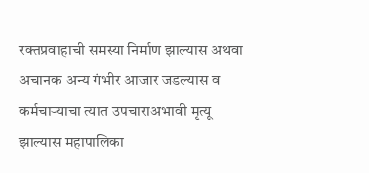रक्तप्रवाहाची समस्या निर्माण झाल्यास अथवा अचानक अन्य गंभीर आजार जडल्यास व कर्मचाऱ्याचा त्यात उपचाराअभावी मृत्यू झाल्यास महापालिका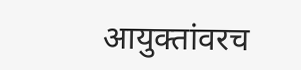आयुक्तांवरच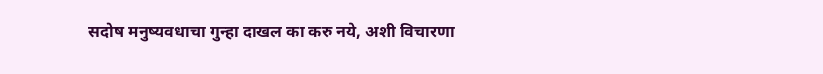सदोष मनुष्यवधाचा गुन्हा दाखल का करु नये, अशी विचारणा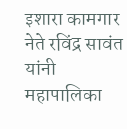इशारा कामगार नेते रविंद्र सावंत यांनी महापालिका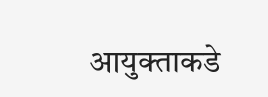आयुक्ताकडे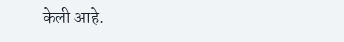केली आहे.